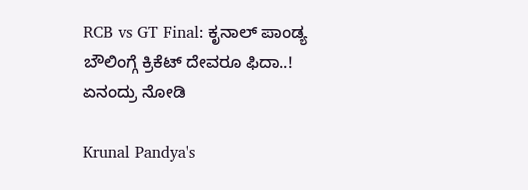RCB vs GT Final: ಕೃನಾಲ್ ಪಾಂಡ್ಯ ಬೌಲಿಂಗ್ಗೆ ಕ್ರಿಕೆಟ್ ದೇವರೂ ಫಿದಾ..! ಏನಂದ್ರು ನೋಡಿ

Krunal Pandya's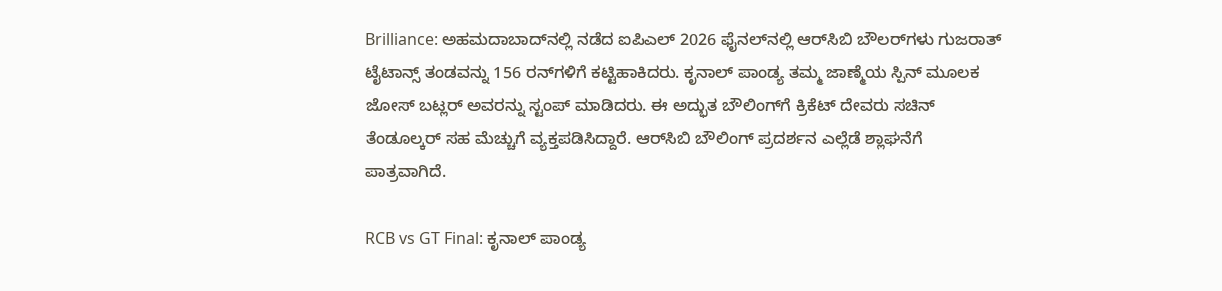Brilliance: ಅಹಮದಾಬಾದ್‌ನಲ್ಲಿ ನಡೆದ ಐಪಿಎಲ್ 2026 ಫೈನಲ್‌ನಲ್ಲಿ ಆರ್‌ಸಿಬಿ ಬೌಲರ್‌ಗಳು ಗುಜರಾತ್ ಟೈಟಾನ್ಸ್ ತಂಡವನ್ನು 156 ರನ್‌ಗಳಿಗೆ ಕಟ್ಟಿಹಾಕಿದರು. ಕೃನಾಲ್ ಪಾಂಡ್ಯ ತಮ್ಮ ಜಾಣ್ಮೆಯ ಸ್ಪಿನ್ ಮೂಲಕ ಜೋಸ್ ಬಟ್ಲರ್ ಅವರನ್ನು ಸ್ಟಂಪ್ ಮಾಡಿದರು. ಈ ಅದ್ಭುತ ಬೌಲಿಂಗ್‌ಗೆ ಕ್ರಿಕೆಟ್ ದೇವರು ಸಚಿನ್ ತೆಂಡೂಲ್ಕರ್ ಸಹ ಮೆಚ್ಚುಗೆ ವ್ಯಕ್ತಪಡಿಸಿದ್ದಾರೆ. ಆರ್‌ಸಿಬಿ ಬೌಲಿಂಗ್ ಪ್ರದರ್ಶನ ಎಲ್ಲೆಡೆ ಶ್ಲಾಘನೆಗೆ ಪಾತ್ರವಾಗಿದೆ.

RCB vs GT Final: ಕೃನಾಲ್ ಪಾಂಡ್ಯ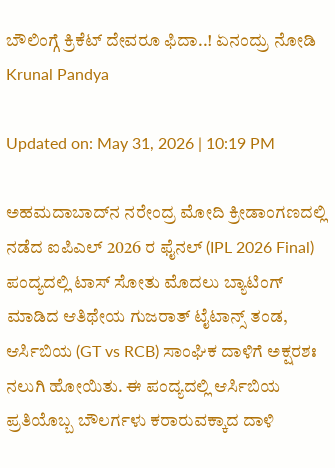ಬೌಲಿಂಗ್ಗೆ ಕ್ರಿಕೆಟ್ ದೇವರೂ ಫಿದಾ..! ಏನಂದ್ರು ನೋಡಿ
Krunal Pandya

Updated on: May 31, 2026 | 10:19 PM

ಅಹಮದಾಬಾದ್‌ನ ನರೇಂದ್ರ ಮೋದಿ ಕ್ರೀಡಾಂಗಣದಲ್ಲಿ ನಡೆದ ಐಪಿಎಲ್ 2026 ರ ಫೈನಲ್ (IPL 2026 Final) ಪಂದ್ಯದಲ್ಲಿ ಟಾಸ್ ಸೋತು ಮೊದಲು ಬ್ಯಾಟಿಂಗ್‌ ಮಾಡಿದ ಆತಿಥೇಯ ಗುಜರಾತ್ ಟೈಟಾನ್ಸ್ ತಂಡ, ಆರ್ಸಿಬಿಯ (GT vs RCB) ಸಾಂಘಿಕ ದಾಳಿಗೆ ಅಕ್ಷರಶಃ ನಲುಗಿ ಹೋಯಿತು. ಈ ಪಂದ್ಯದಲ್ಲಿ ಆರ್ಸಿಬಿಯ ಪ್ರತಿಯೊಬ್ಬ ಬೌಲರ್ಗಳು ಕರಾರುವಕ್ಕಾದ ದಾಳಿ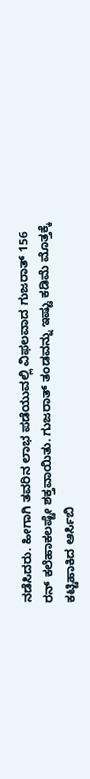ನಡೆಸಿದರು. ಹೀಗಾಗಿ ತವರಿನ ಲಾಭ ಪಡೆಯುವಲ್ಲಿ ವಿಫಲವಾದ ಗುಜರಾತ್ 156 ರನ್ ಕಲೆಹಾಕಲಷ್ಟೇ ಶಕ್ತವಾಯಿತು. ಗುಜರಾತ್ ತಂಡವನ್ನು ಇಷ್ಟು ಕಡಿಮೆ ಮೊತ್ತಕ್ಕೆ ಕಟ್ಟಿಹಾಕಿದ ಆರ್ಸಿಬಿ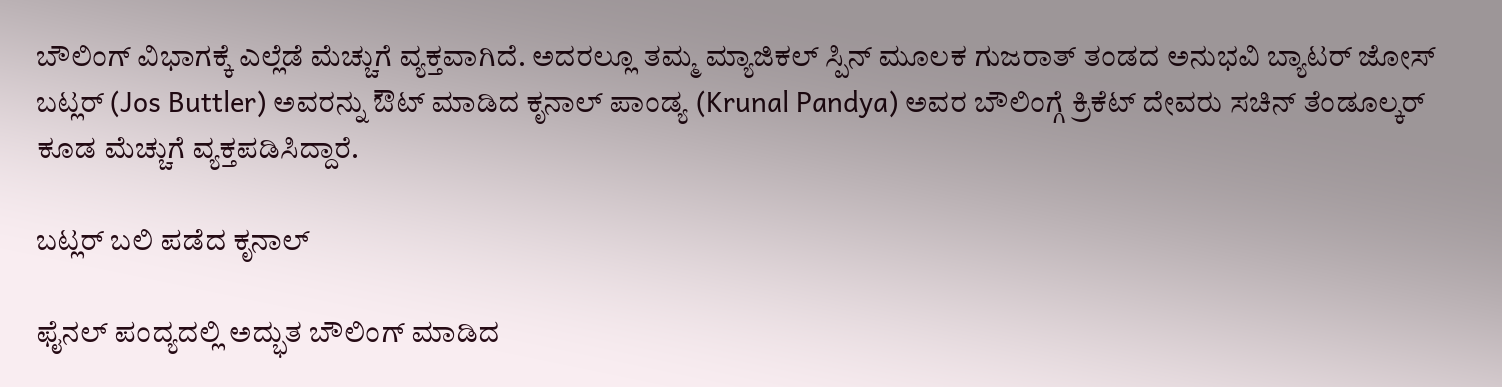ಬೌಲಿಂಗ್ ವಿಭಾಗಕ್ಕೆ ಎಲ್ಲೆಡೆ ಮೆಚ್ಚುಗೆ ವ್ಯಕ್ತವಾಗಿದೆ. ಅದರಲ್ಲೂ ತಮ್ಮ ಮ್ಯಾಜಿಕಲ್ ಸ್ಪಿನ್ ಮೂಲಕ ಗುಜರಾತ್ ತಂಡದ ಅನುಭವಿ ಬ್ಯಾಟರ್ ಜೋಸ್ ಬಟ್ಲರ್ (Jos Buttler) ಅವರನ್ನು ಔಟ್ ಮಾಡಿದ ಕೃನಾಲ್ ಪಾಂಡ್ಯ (Krunal Pandya) ಅವರ ಬೌಲಿಂಗ್ಗೆ ಕ್ರಿಕೆಟ್ ದೇವರು ಸಚಿನ್ ತೆಂಡೂಲ್ಕರ್ ಕೂಡ ಮೆಚ್ಚುಗೆ ವ್ಯಕ್ತಪಡಿಸಿದ್ದಾರೆ.

ಬಟ್ಲರ್ ಬಲಿ ಪಡೆದ ಕೃನಾಲ್

ಫೈನಲ್ ಪಂದ್ಯದಲ್ಲಿ ಅದ್ಭುತ ಬೌಲಿಂಗ್ ಮಾಡಿದ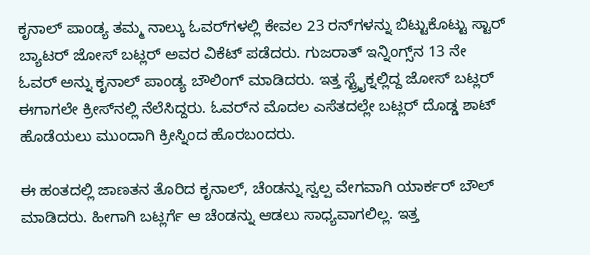ಕೃನಾಲ್ ಪಾಂಡ್ಯ ತಮ್ಮ ನಾಲ್ಕು ಓವರ್‌ಗಳಲ್ಲಿ ಕೇವಲ 23 ರನ್‌ಗಳನ್ನು ಬಿಟ್ಟುಕೊಟ್ಟು ಸ್ಟಾರ್ ಬ್ಯಾಟರ್ ಜೋಸ್ ಬಟ್ಲರ್ ಅವರ ವಿಕೆಟ್ ಪಡೆದರು. ಗುಜರಾತ್ ಇನ್ನಿಂಗ್ಸ್‌ನ 13 ನೇ ಓವರ್ ಅನ್ನು ಕೃನಾಲ್ ಪಾಂಡ್ಯ ಬೌಲಿಂಗ್ ಮಾಡಿದರು. ಇತ್ತ ಸ್ಟ್ರೈಕ್ನಲ್ಲಿದ್ದ ಜೋಸ್ ಬಟ್ಲರ್ ಈಗಾಗಲೇ ಕ್ರೀಸ್‌ನಲ್ಲಿ ನೆಲೆಸಿದ್ದರು. ಓವರ್‌ನ ಮೊದಲ ಎಸೆತದಲ್ಲೇ ಬಟ್ಲರ್ ದೊಡ್ಡ ಶಾಟ್ ಹೊಡೆಯಲು ಮುಂದಾಗಿ ಕ್ರೀಸ್ನಿಂದ ಹೊರಬಂದರು.

ಈ ಹಂತದಲ್ಲಿ ಜಾಣತನ ತೊರಿದ ಕೃನಾಲ್, ಚೆಂಡನ್ನು ಸ್ವಲ್ಪ ವೇಗವಾಗಿ ಯಾರ್ಕರ್ ಬೌಲ್ ಮಾಡಿದರು. ಹೀಗಾಗಿ ಬಟ್ಲರ್ಗೆ ಆ ಚೆಂಡನ್ನು ಆಡಲು ಸಾಧ್ಯವಾಗಲಿಲ್ಲ. ಇತ್ತ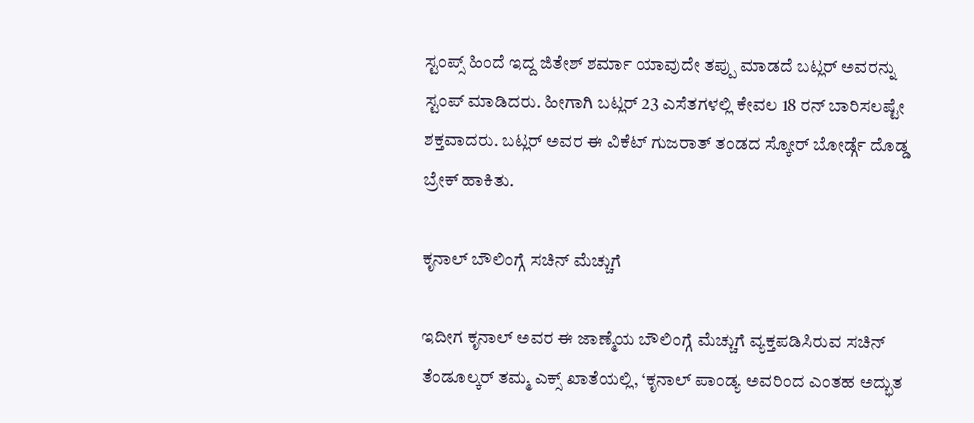ಸ್ಟಂಪ್ಸ್ ಹಿಂದೆ ಇದ್ದ ಜಿತೇಶ್ ಶರ್ಮಾ ಯಾವುದೇ ತಪ್ಪು ಮಾಡದೆ ಬಟ್ಲರ್ ಅವರನ್ನು ಸ್ಟಂಪ್ ಮಾಡಿದರು. ಹೀಗಾಗಿ ಬಟ್ಲರ್ 23 ಎಸೆತಗಳಲ್ಲಿ ಕೇವಲ 18 ರನ್ ಬಾರಿಸಲಷ್ಟೇ ಶಕ್ತವಾದರು. ಬಟ್ಲರ್ ಅವರ ಈ ವಿಕೆಟ್ ಗುಜರಾತ್ ತಂಡದ ಸ್ಕೋರ್ ಬೋರ್ಡ್ಗೆ ದೊಡ್ಡ ಬ್ರೇಕ್ ಹಾಕಿತು.

ಕೃನಾಲ್ ಬೌಲಿಂಗ್ಗೆ ಸಚಿನ್ ಮೆಚ್ಚುಗೆ

ಇದೀಗ ಕೃನಾಲ್ ಅವರ ಈ ಜಾಣ್ಮೆಯ ಬೌಲಿಂಗ್ಗೆ ಮೆಚ್ಚುಗೆ ವ್ಯಕ್ತಪಡಿಸಿರುವ ಸಚಿನ್ ತೆಂಡೂಲ್ಕರ್ ತಮ್ಮ ಎಕ್ಸ್ ಖಾತೆಯಲ್ಲಿ, ‘ಕೃನಾಲ್ ಪಾಂಡ್ಯ ಅವರಿಂದ ಎಂತಹ ಅದ್ಭುತ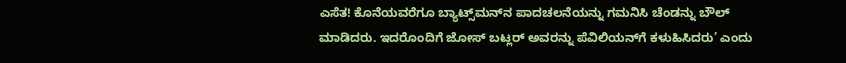ಎಸೆತ! ಕೊನೆಯವರೆಗೂ ಬ್ಯಾಟ್ಸ್‌ಮನ್‌ನ ಪಾದಚಲನೆಯನ್ನು ಗಮನಿಸಿ ಚೆಂಡನ್ನು ಬೌಲ್ ಮಾಡಿದರು. ಇದರೊಂದಿಗೆ ಜೋಸ್ ಬಟ್ಲರ್ ಅವರನ್ನು ಪೆವಿಲಿಯನ್‌ಗೆ ಕಳುಹಿಸಿದರು’ ಎಂದು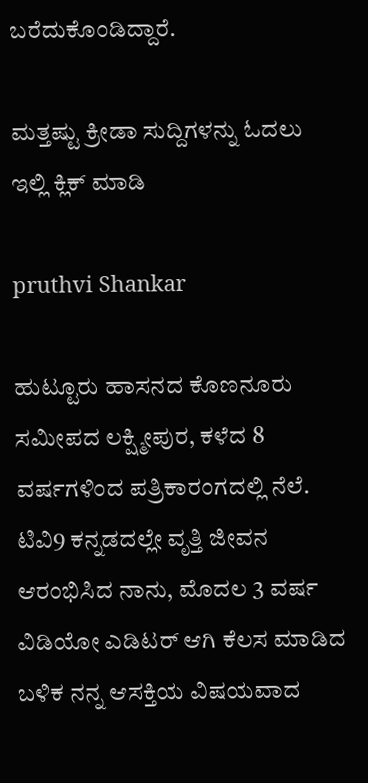ಬರೆದುಕೊಂಡಿದ್ದಾರೆ.

ಮತ್ತಷ್ಟು ಕ್ರೀಡಾ ಸುದ್ದಿಗಳನ್ನು ಓದಲು ಇಲ್ಲಿ ಕ್ಲಿಕ್ ಮಾಡಿ

pruthvi Shankar

ಹುಟ್ಟೂರು ಹಾಸನದ ಕೊಣನೂರು ಸಮೀಪದ ಲಕ್ಷ್ಮೀಪುರ, ಕಳೆದ 8 ವರ್ಷಗಳಿಂದ ಪತ್ರಿಕಾರಂಗದಲ್ಲಿ ನೆಲೆ. ಟಿವಿ9 ಕನ್ನಡದಲ್ಲೇ ವೃತ್ತಿ ಜೀವನ ಆರಂಭಿಸಿದ ನಾನು, ಮೊದಲ 3 ವರ್ಷ ವಿಡಿಯೋ ಎಡಿಟರ್ ಆಗಿ ಕೆಲಸ ಮಾಡಿದ ಬಳಿಕ ನನ್ನ ಆಸಕ್ತಿಯ ವಿಷಯವಾದ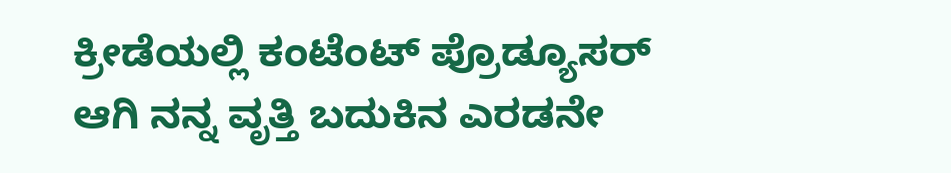ಕ್ರೀಡೆಯಲ್ಲಿ ಕಂಟೆಂಟ್ ಪ್ರೊಡ್ಯೂಸರ್ ಆಗಿ ನನ್ನ ವೃತ್ತಿ ಬದುಕಿನ ಎರಡನೇ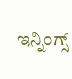ಇನ್ನಿಂಗ್ಸ್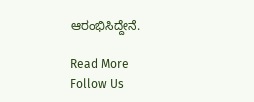ಆರಂಭಿಸಿದ್ದೇನೆ.

Read More
Follow Us